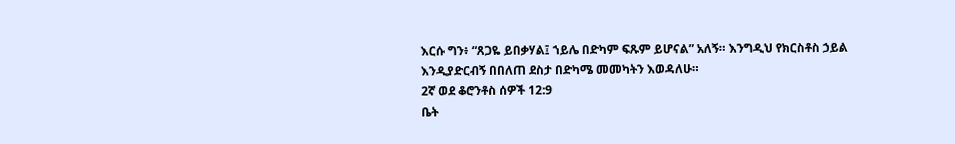እርሱ ግን፥ “ጸጋዬ ይበቃሃል፤ ኀይሌ በድካም ፍጹም ይሆናል” አለኝ። እንግዲህ የክርስቶስ ኃይል እንዲያድርብኝ በበለጠ ደስታ በድካሜ መመካትን እወዳለሁ።
2ኛ ወደ ቆሮንቶስ ሰዎች 12:9
ቤት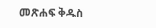መጽሐፍ ቅዱስ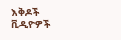እቅዶች
ቪዲዮዎች